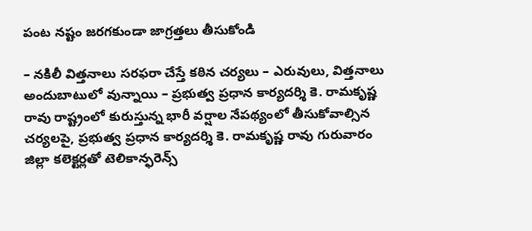పంట నష్టం జరగకుండా జాగ్రత్తలు తీసుకోండి

– నకిలీ విత్తనాలు సరఫరా చేస్తే కఠిన చర్యలు – ఎరువులు, విత్తనాలు అందుబాటులో వున్నాయి – ప్రభుత్వ ప్రధాన కార్యదర్శి కె. రామకృష్ణ రావు రాష్ట్రంలో కురుస్తున్న భారీ వర్షాల నేపథ్యంలో తీసుకోవాల్సిన చర్యలపై, ప్రభుత్వ ప్రధాన కార్యదర్శి కె. రామకృష్ణ రావు గురువారం జిల్లా కలెక్టర్లతో టెలికాన్ఫరెన్స్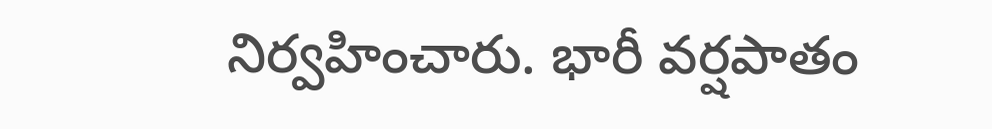నిర్వహించారు. భారీ వర్షపాతం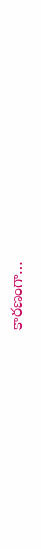కారణంగా…